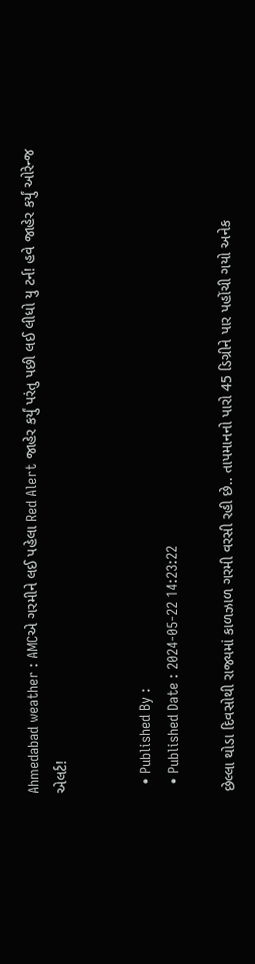Ahmedabad weather : AMCએ ગરમીને લઈ પહેલા Red Alert જાહેર કર્યું પરંતુ પછી લઈ લીધો યુ ટર્ન! હવે જાહેર કર્યું ઓરેન્જ એલર્ટ!


  • Published By :
  • Published Date : 2024-05-22 14:23:22

છેલ્લા થોડા દિવસોથી રાજ્યમાં કાળઝાળ ગરમી વરસી રહી છે.. તાપમાનનો પારો 45 ડિગ્રીને પાર પહોંચી ગયો અનેક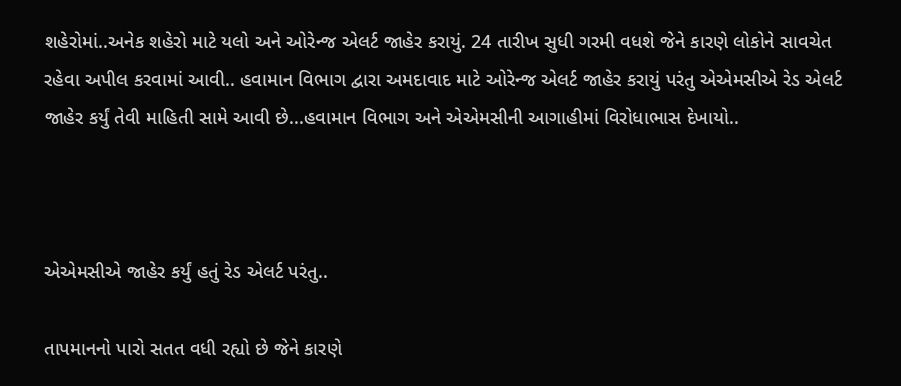શહેરોમાં..અનેક શહેરો માટે યલો અને ઓરેન્જ એલર્ટ જાહેર કરાયું. 24 તારીખ સુધી ગરમી વધશે જેને કારણે લોકોને સાવચેત રહેવા અપીલ કરવામાં આવી.. હવામાન વિભાગ દ્વારા અમદાવાદ માટે ઓરેન્જ એલર્ટ જાહેર કરાયું પરંતુ એએમસીએ રેડ એલર્ટ જાહેર કર્યું તેવી માહિતી સામે આવી છે...હવામાન વિભાગ અને એએમસીની આગાહીમાં વિરોધાભાસ દેખાયો..



એએમસીએ જાહેર કર્યું હતું રેડ એલર્ટ પરંતુ..

તાપમાનનો પારો સતત વધી રહ્યો છે જેને કારણે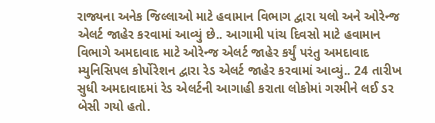રાજ્યના અનેક જિલ્લાઓ માટે હવામાન વિભાગ દ્વારા યલો અને ઓરેન્જ એલર્ટ જાહેર કરવામાં આવ્યું છે.. આગામી પાંચ દિવસો માટે હવામાન વિભાગે અમદાવાદ માટે ઓરેન્જ એલર્ટ જાહેર કર્યું પરંતુ અમદાવાદ મ્યુનિસિપલ કોર્પોરેશન દ્વારા રેડ એલર્ટ જાહેર કરવામાં આવ્યું.. 24 તારીખ સુધી અમદાવાદમાં રેડ એલર્ટની આગાહી કરાતા લોકોમાં ગરમીને લઈ ડર બેસી ગયો હતો.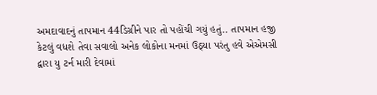અમદાવાદનું તાપમાન 44ડિગ્રીને પાર તો પહોંચી ગયું હતું.. તાપમાન હજી કેટલું વધશે તેવા સવાલો અનેક લોકોના મનમાં ઉઠ્યા પરંતુ હવે એએમસી દ્વારા યુ ટર્ન મારી દેવામાં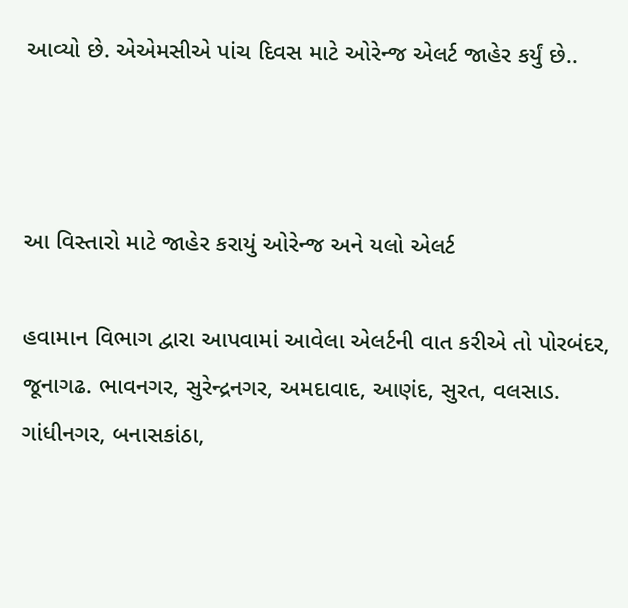આવ્યો છે. એએમસીએ પાંચ દિવસ માટે ઓરેન્જ એલર્ટ જાહેર કર્યું છે..



આ વિસ્તારો માટે જાહેર કરાયું ઓરેન્જ અને યલો એલર્ટ

હવામાન વિભાગ દ્વારા આપવામાં આવેલા એલર્ટની વાત કરીએ તો પોરબંદર, જૂનાગઢ. ભાવનગર, સુરેન્દ્રનગર, અમદાવાદ, આણંદ, સુરત, વલસાડ. ગાંધીનગર, બનાસકાંઠા,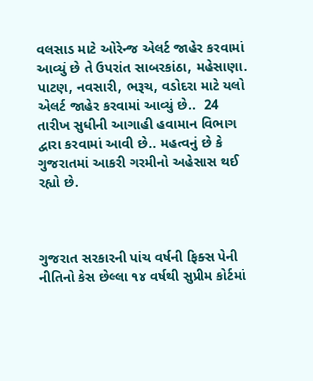વલસાડ માટે ઓરેન્જ એલર્ટ જાહેર કરવામાં આવ્યું છે તે ઉપરાંત સાબરકાંઠા, મહેસાણા. પાટણ, નવસારી, ભરૂચ, વડોદરા માટે યલો એલર્ટ જાહેર કરવામાં આવ્યું છે..  24 તારીખ સુધીની આગાહી હવામાન વિભાગ દ્વારા કરવામાં આવી છે.. મહત્વનું છે કે ગુજરાતમાં આકરી ગરમીનો અહેસાસ થઈ રહ્યો છે.



ગુજરાત સરકારની પાંચ વર્ષની ફિક્સ પેની નીતિનો કેસ છેલ્લા ૧૪ વર્ષથી સુપ્રીમ કોર્ટમાં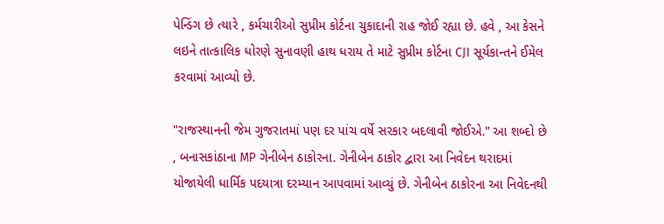પેન્ડિંગ છે ત્યારે , કર્મચારીઓ સુપ્રીમ કોર્ટના ચુકાદાની રાહ જોઈ રહ્યા છે. હવે , આ કેસને લઇને તાત્કાલિક ધોરણે સુનાવણી હાથ ધરાય તે માટે સુપ્રીમ કોર્ટના CJI સૂર્યકાન્તને ઈમેલ કરવામાં આવ્યો છે.

"રાજસ્થાનની જેમ ગુજરાતમાં પણ દર પાંચ વર્ષે સરકાર બદલાવી જોઈએ." આ શબ્દો છે , બનાસકાંઠાના MP ગેનીબેન ઠાકોરના. ગેનીબેન ઠાકોર દ્વારા આ નિવેદન થરાદમાં યોજાયેલી ધાર્મિક પદયાત્રા દરમ્યાન આપવામાં આવ્યું છે. ગેનીબેન ઠાકોરના આ નિવેદનથી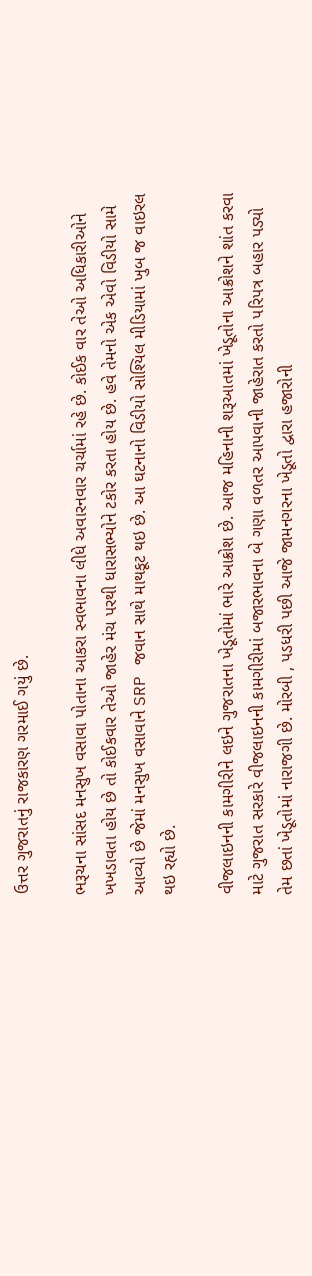ઉત્તર ગુજરાતનું રાજકારણ ગરમાઈ ગયું છે.

ભરૂચના સાંસદ મનસુખ વસાવા પોતાના આકરા સ્વભાવના લીધે અવારનવાર ચર્ચામાં રહે છે. કોઈક વાર તેઓ અધિકારીઓને ખખડાવતા હોય છે તો કોઈકવાર તેઓ જાહેર મંચ પરથી ધારાસભ્યોને ટકોર કરતા હોય છે. હવે તેમનો એક એવો વિડીયો સામે આવ્યો છે જેમાં મનસુખ વસાવાને SRP જવાન સાથે માથકૂટ થઇ છે. આ ઘટનાનો વિડીયો સોશ્યિલ મીડિયામાં ખુબ જ વાઇરલ થઇ રહ્યો છે.

વીજલાઇનની કામગીરીને લઇને ગુજરાતના ખેડૂતોમાં ભારે આક્રોશ છે. આજ મહિનાની શરૂઆતમાં ખેડૂતોના આક્રોશને શાંત કરવા માટે ગુજરાત સરકારે વીજલાઇનની કામગીરીમાં બજારભાવના બે ગણા વળતર આપવાની જાહેરાત કરતો પરિપત્ર બહાર પડ્યો તેમ છતાં ખેડૂતોમાં નારાજગી છે. મોરબી , પડધરી પછી આજે જામનગરના ખેડૂતો દ્વારા હજારોની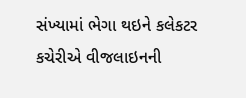સંખ્યામાં ભેગા થઇને કલેકટર કચેરીએ વીજલાઇનની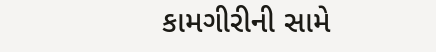કામગીરીની સામે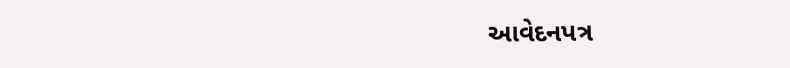આવેદનપત્ર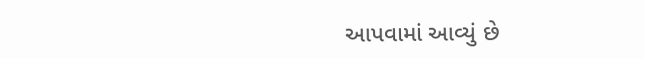આપવામાં આવ્યું છે